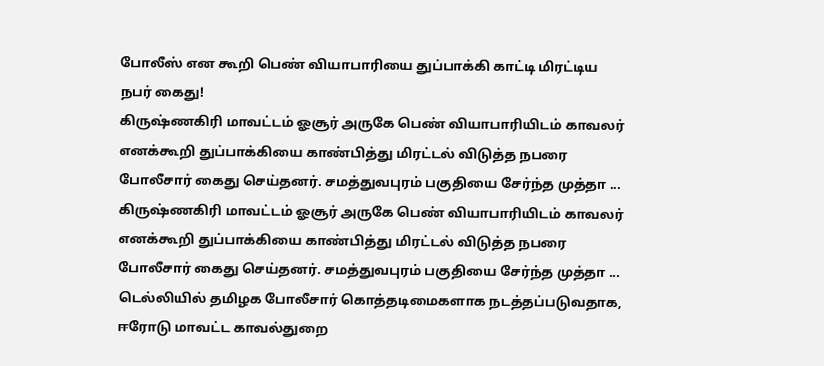போலீஸ் என கூறி பெண் வியாபாரியை துப்பாக்கி காட்டி மிரட்டிய நபர் கைது!
கிருஷ்ணகிரி மாவட்டம் ஓசூர் அருகே பெண் வியாபாரியிடம் காவலர் எனக்கூறி துப்பாக்கியை காண்பித்து மிரட்டல் விடுத்த நபரை போலீசார் கைது செய்தனர். சமத்துவபுரம் பகுதியை சேர்ந்த முத்தா ...
கிருஷ்ணகிரி மாவட்டம் ஓசூர் அருகே பெண் வியாபாரியிடம் காவலர் எனக்கூறி துப்பாக்கியை காண்பித்து மிரட்டல் விடுத்த நபரை போலீசார் கைது செய்தனர். சமத்துவபுரம் பகுதியை சேர்ந்த முத்தா ...
டெல்லியில் தமிழக போலீசார் கொத்தடிமைகளாக நடத்தப்படுவதாக, ஈரோடு மாவட்ட காவல்துறை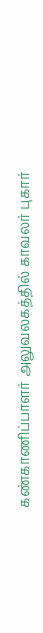கண்காணிப்பாளர் அலுவலகத்தில் காவலர் புகார்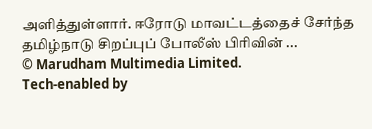அளித்துள்ளார். ஈரோடு மாவட்டத்தைச் சேர்ந்த தமிழ்நாடு சிறப்புப் போலீஸ் பிரிவின் ...
© Marudham Multimedia Limited.
Tech-enabled by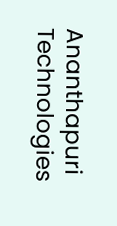Ananthapuri Technologies